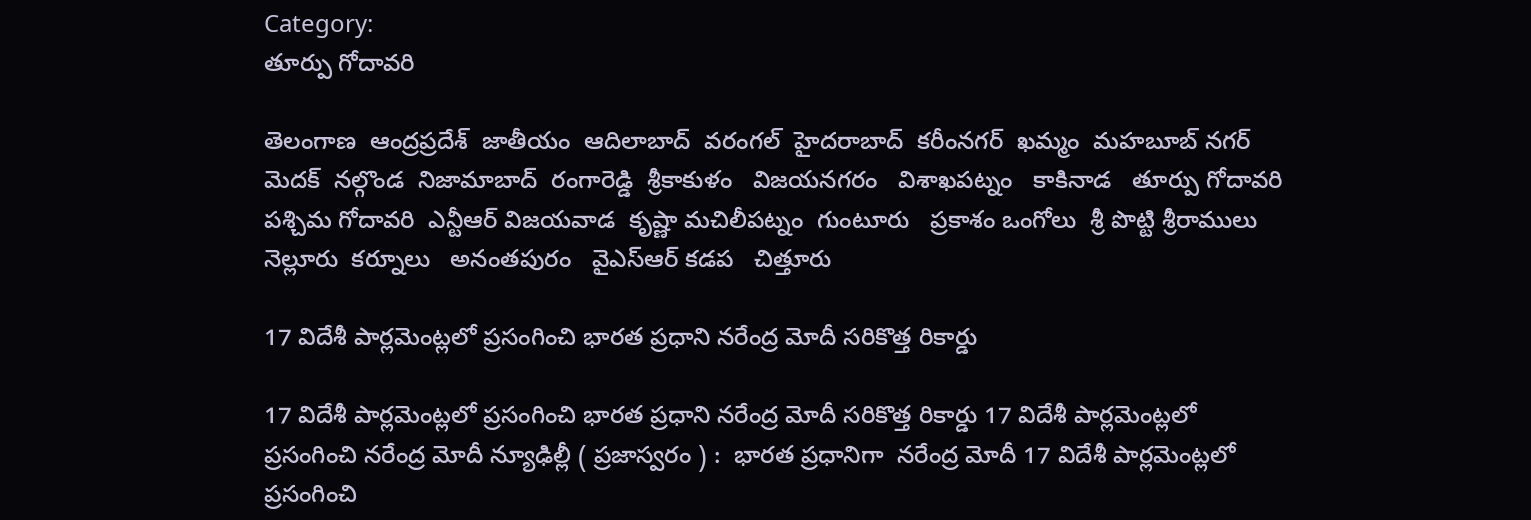Category:
తూర్పు గోదావరి

తెలంగాణ  ఆంద్రప్రదేశ్  జాతీయం  ఆదిలాబాద్  వరంగల్  హైదరాబాద్  కరీంనగర్  ఖమ్మం  మహబూబ్ నగర్  మెదక్  నల్గొండ  నిజామాబాద్  రంగారెడ్డి  శ్రీకాకుళం   విజయనగరం   విశాఖపట్నం   కాకినాడ   తూర్పు గోదావరి   పశ్చిమ గోదావరి  ఎన్టీఆర్ విజయవాడ  కృష్ణా మచిలీపట్నం  గుంటూరు   ప్రకాశం ఒంగోలు  శ్రీ పొట్టి శ్రీరాములు నెల్లూరు  కర్నూలు   అనంతపురం   వైఎస్ఆర్ కడప   చిత్తూరు

17 విదేశీ పార్లమెంట్లలో ప్రసంగించి భారత ప్రధాని నరేంద్ర మోదీ సరికొత్త రికార్డు

17 విదేశీ పార్లమెంట్లలో ప్రసంగించి భారత ప్రధాని నరేంద్ర మోదీ సరికొత్త రికార్డు 17 విదేశీ పార్లమెంట్లలో ప్రసంగించి నరేంద్ర మోదీ న్యూఢిల్లీ ( ప్రజాస్వరం ) :  భారత ప్రధానిగా  నరేంద్ర మోదీ 17 విదేశీ పార్లమెంట్లలో ప్రసంగించి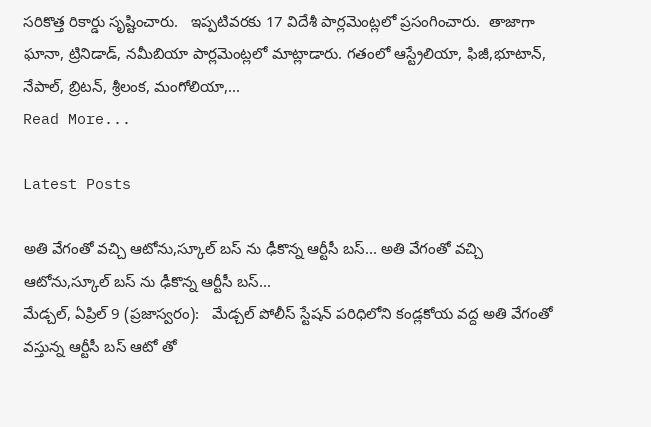సరికొత్త రికార్డు సృష్టించారు.   ఇప్పటివరకు 17 విదేశీ పార్లమెంట్లలో ప్రసంగించారు.  తాజాగా ఘానా, ట్రినిడాడ్, నమీబియా పార్లమెంట్లలో మాట్లాడారు. గతంలో ఆస్ట్రేలియా, ఫిజీ,భూటాన్, నేపాల్, బ్రిటన్, శ్రీలంక, మంగోలియా,...
Read More...

Latest Posts

అతి వేగంతో వచ్చి ఆటోను,స్కూల్ బస్ ను ఢీకొన్న ఆర్టీసీ బస్... అతి వేగంతో వచ్చి ఆటోను,స్కూల్ బస్ ను ఢీకొన్న ఆర్టీసీ బస్...
మేడ్చల్, ఏప్రిల్ 9 (ప్రజాస్వరం):   మేడ్చల్ పోలీస్ స్టేషన్ పరిధిలోని కండ్లకోయ వద్ద అతి వేగంతో వస్తున్న ఆర్టీసీ బస్ ఆటో తో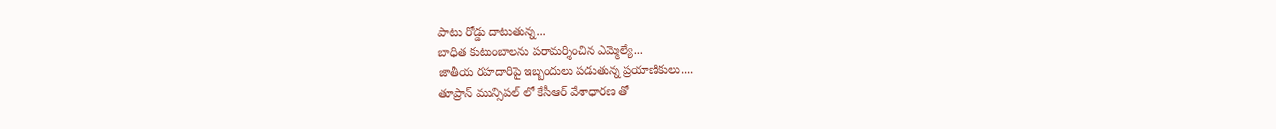పాటు రోడ్డు దాటుతున్న...
బాధిత కుటుంబాలను పరామర్శించిన ఎమ్మెల్యే...
జాతీయ రహదారిపై ఇబ్బందులు పడుతున్న ప్రయాణికులు....
తూప్రాన్ మున్సిపల్ లో కేసీఆర్ వేశాధారణ తో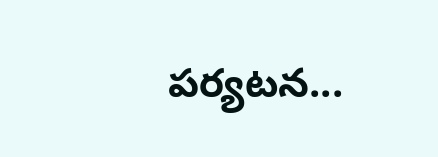పర్యటన...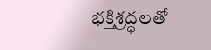భక్తిశ్రద్ధలతో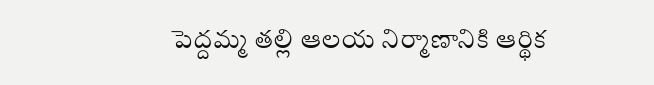పెద్దమ్మ తల్లి ఆలయ నిర్మాణానికి ఆర్థిక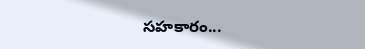సహకారం...